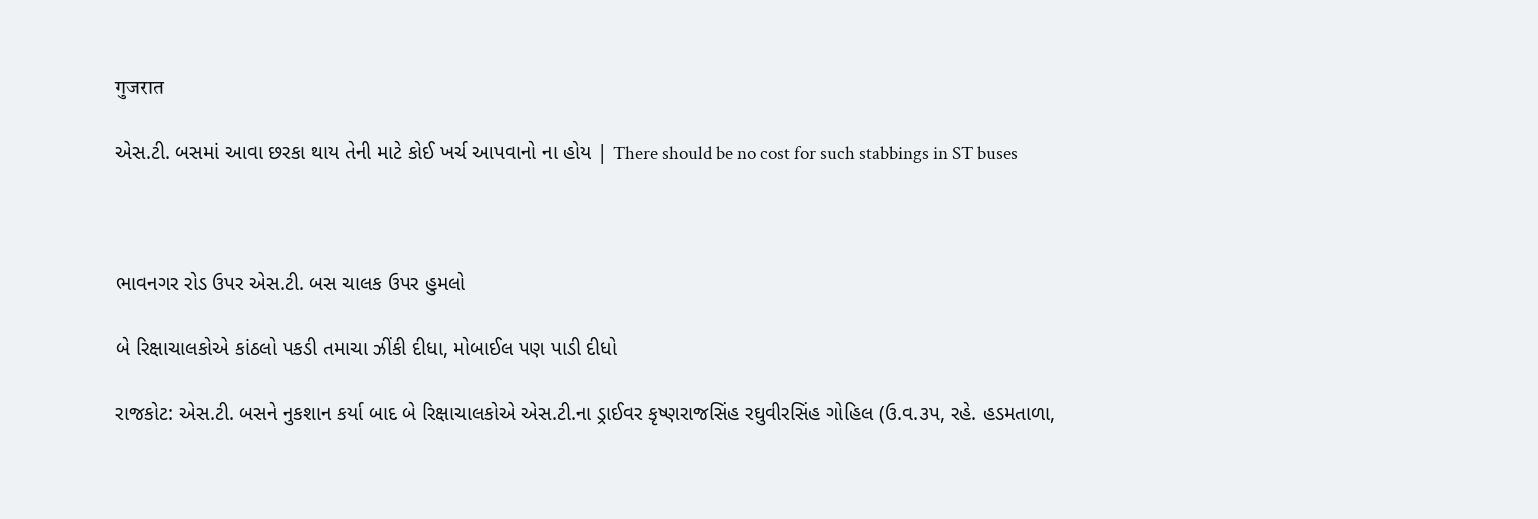गुजरात

એસ.ટી. બસમાં આવા છરકા થાય તેની માટે કોઈ ખર્ચ આપવાનો ના હોય | There should be no cost for such stabbings in ST buses



ભાવનગર રોડ ઉપર એસ.ટી. બસ ચાલક ઉપર હુમલો

બે રિક્ષાચાલકોએ કાંઠલો પકડી તમાચા ઝીંકી દીધા, મોબાઈલ પણ પાડી દીધો

રાજકોટ: એસ.ટી. બસને નુકશાન કર્યા બાદ બે રિક્ષાચાલકોએ એસ.ટી.ના ડ્રાઈવર કૃષ્ણરાજસિંહ રઘુવીરસિંહ ગોહિલ (ઉ.વ.૩પ, રહે. હડમતાળા,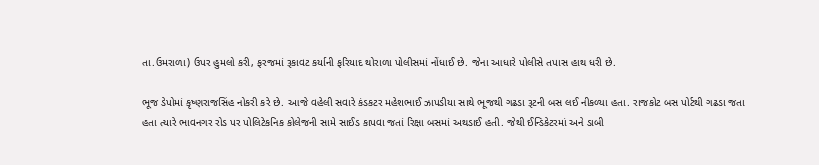તા.ઉમરાળા) ઉપર હુમલો કરી, ફરજમાં રૂકાવટ કર્યાની ફરિયાદ થોરાળા પોલીસમાં નોંધાઈ છે. જેના આધારે પોલીસે તપાસ હાથ ધરી છે.

ભૂજ ડેપોમાં કૃષ્ણરાજસિંહ નોકરી કરે છે. આજે વહેલી સવારે કંડકટર મહેશભાઈ ઝાપડીયા સાથે ભૂજથી ગઢડા રૂટની બસ લઈ નીકળ્યા હતા. રાજકોટ બસ પોર્ટથી ગઢડા જતા હતા ત્યારે ભાવનગર રોડ પર પોલિટેકનિક કોલેજની સામે સાઈડ કાપવા જતાં રિક્ષા બસમાં અથડાઈ હતી. જેથી ઈન્ડિકેટરમાં અને ડાબી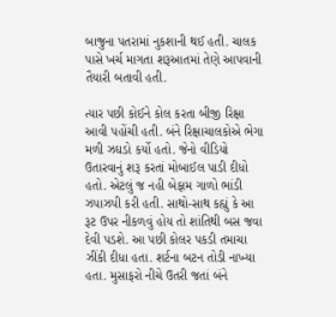બાજુના પતરામાં નુકશાની થઈ હતી. ચાલક પાસે ખર્ચ માગતા શરૂઆતમાં તેણે આપવાની તૈયારી બતાવી હતી.

ત્યાર પછી કોઈને કોલ કરતા બીજી રિક્ષા આવી પહોંચી હતી. બંને રિક્ષાચાલકોએ ભેગા મળી ઝઘડો કર્યો હતો. જેનો વીડિયો ઉતારવાનું શરૂ કરતાં મોબાઈલ પાડી દીધો હતો. એટલું જ નહી બેફામ ગાળો ભાંડી ઝપાઝપી કરી હતી. સાથો-સાથ કહ્યું કે આ રૂટ ઉપર નીકળવું હોય તો શાંતિથી બસ જવા દેવી પડશે. આ પછી કોલર પકડી તમાચા ઝીંકી દીધા હતા. શર્ટના બટન તોડી નાખ્યા હતા. મુસાફરો નીચે ઉતરી જતાં બંને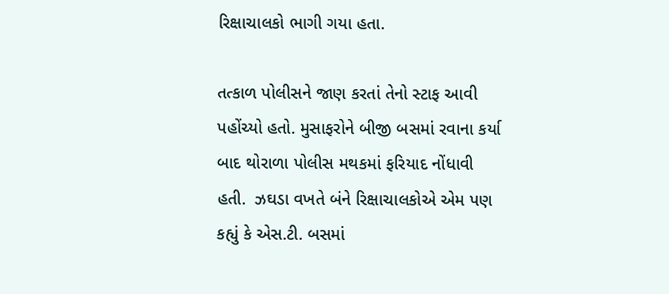રિક્ષાચાલકો ભાગી ગયા હતા.

તત્કાળ પોલીસને જાણ કરતાં તેનો સ્ટાફ આવી પહોંચ્યો હતો. મુસાફરોને બીજી બસમાં રવાના કર્યા બાદ થોરાળા પોલીસ મથકમાં ફરિયાદ નોંધાવી હતી.  ઝઘડા વખતે બંને રિક્ષાચાલકોએ એમ પણ કહ્યું કે એસ.ટી. બસમાં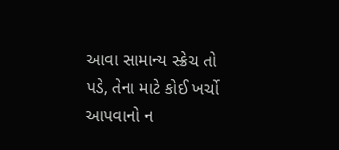આવા સામાન્ય સ્ક્રેચ તો પડે, તેના માટે કોઈ ખર્ચો આપવાનો ન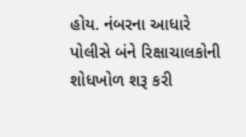હોય. નંબરના આધારે પોલીસે બંને રિક્ષાચાલકોની શોધખોળ શરૂ કરી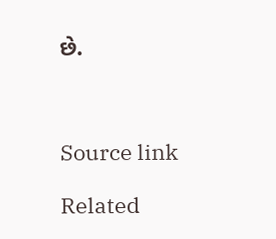છે.



Source link

Related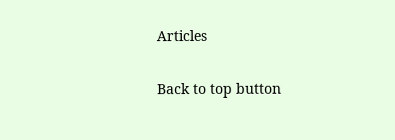Articles

Back to top button